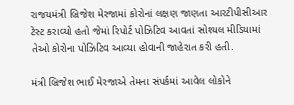રાજયમંત્રી બ્રિજેશ મેરજામાં કોરોનાં લક્ષણ જાણતા આરટીપીસીઆર ટેસ્ટ કરાવ્યો હતો જેમાં રિપોર્ટ પોઝિટિવ આવતાં સોશ્યલ મીડિયામાં તેઓ કોરોના પોઝિટિવ આવ્યા હોવાની જાહેરાત કરી હતી.

મંત્રી બ્રિજેશ ભાઈ મેરજાએ તેમના સંપર્કમાં આવેલ લોકોને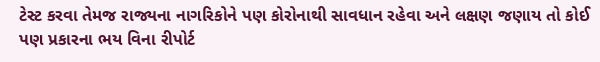ટેસ્ટ કરવા તેમજ રાજ્યના નાગરિકોને પણ કોરોનાથી સાવધાન રહેવા અને લક્ષણ જણાય તો કોઈ પણ પ્રકારના ભય વિના રીપોર્ટ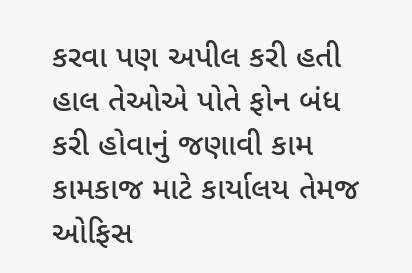કરવા પણ અપીલ કરી હતી હાલ તેઓએ પોતે ફોન બંધ કરી હોવાનું જણાવી કામ કામકાજ માટે કાર્યાલય તેમજ ઓફિસ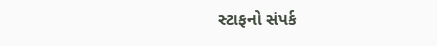સ્ટાફનો સંપર્ક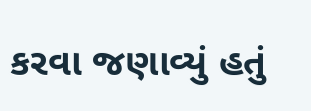કરવા જણાવ્યું હતું